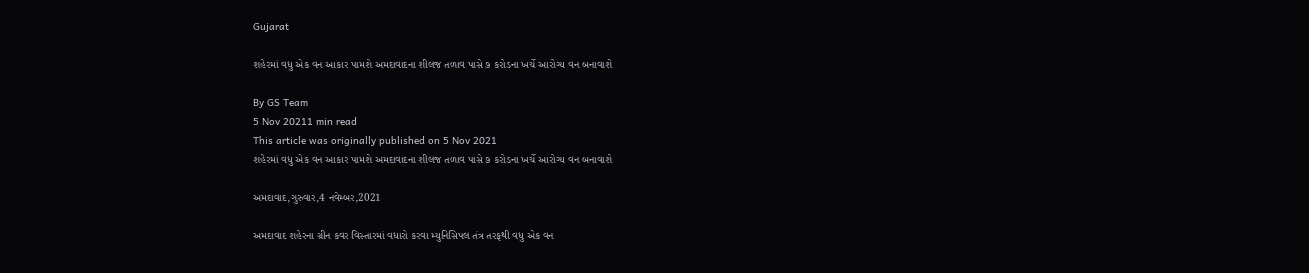Gujarat

શહેરમાં વધુ એક વન આકાર પામશે અમદાવાદના શીલજ તળાવ પાસે ૭ કરોડના ખર્ચે આરોગ્ય વન બનાવાશે

By GS Team
5 Nov 20211 min read
This article was originally published on 5 Nov 2021
શહેરમાં વધુ એક વન આકાર પામશે અમદાવાદના શીલજ તળાવ પાસે ૭ કરોડના ખર્ચે આરોગ્ય વન બનાવાશે

અમદાવાદ,ગુરુવાર,4 નવેમ્બર,2021

અમદાવાદ શહેરના ગ્રીન કવર વિસ્તારમાં વધારો કરવા મ્યુનિસિપલ તંત્ર તરફથી વધુ એક વન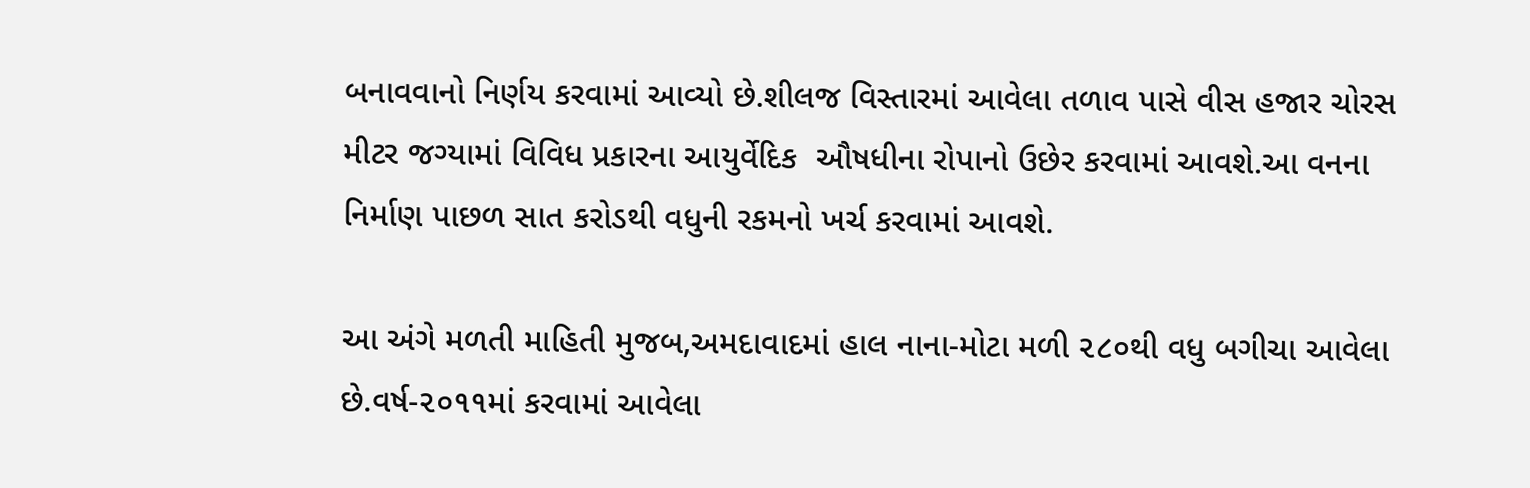બનાવવાનો નિર્ણય કરવામાં આવ્યો છે.શીલજ વિસ્તારમાં આવેલા તળાવ પાસે વીસ હજાર ચોરસ મીટર જગ્યામાં વિવિધ પ્રકારના આયુર્વેદિક  ઔષધીના રોપાનો ઉછેર કરવામાં આવશે.આ વનના નિર્માણ પાછળ સાત કરોડથી વધુની રકમનો ખર્ચ કરવામાં આવશે.

આ અંગે મળતી માહિતી મુજબ,અમદાવાદમાં હાલ નાના-મોટા મળી ૨૮૦થી વધુ બગીચા આવેલા છે.વર્ષ-૨૦૧૧માં કરવામાં આવેલા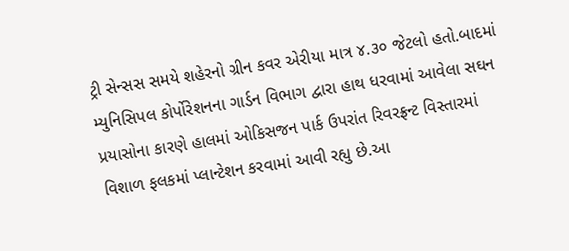ટ્રી સેન્સસ સમયે શહેરનો ગ્રીન કવર એરીયા માત્ર ૪.૩૦ જેટલો હતો.બાદમાં મ્યુનિસિપલ કોર્પોરેશનના ગાર્ડન વિભાગ દ્વારા હાથ ધરવામાં આવેલા સઘન પ્રયાસોના કારણે હાલમાં ઓકિસજન પાર્ક ઉપરાંત રિવરફ્રન્ટ વિસ્તારમાં વિશાળ ફલકમાં પ્લાન્ટેશન કરવામાં આવી રહ્યુ છે.આ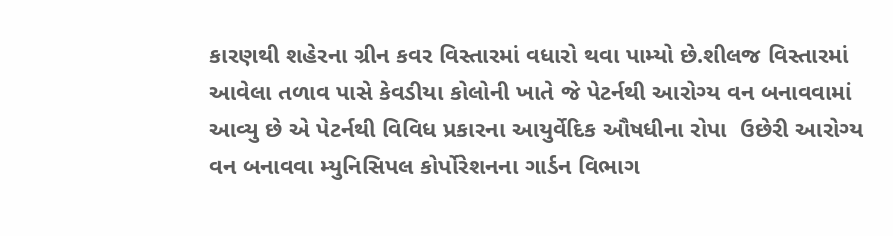કારણથી શહેરના ગ્રીન કવર વિસ્તારમાં વધારો થવા પામ્યો છે.શીલજ વિસ્તારમાં આવેલા તળાવ પાસે કેવડીયા કોલોની ખાતે જે પેટર્નથી આરોગ્ય વન બનાવવામાં આવ્યુ છે એ પેટર્નથી વિવિધ પ્રકારના આયુર્વેદિક ઔષધીના રોપા  ઉછેરી આરોગ્ય વન બનાવવા મ્યુનિસિપલ કોર્પોરેશનના ગાર્ડન વિભાગ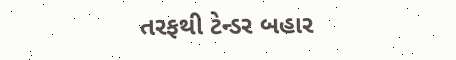તરફથી ટેન્ડર બહાર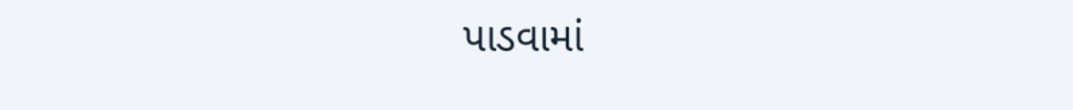પાડવામાં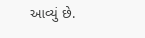આવ્યું છે.